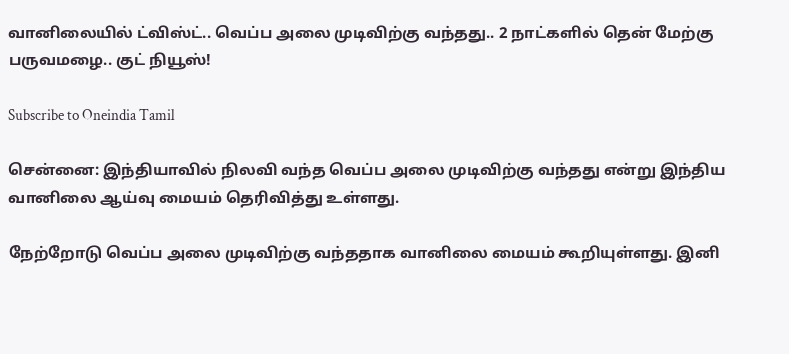வானிலையில் ட்விஸ்ட்.. வெப்ப அலை முடிவிற்கு வந்தது.. 2 நாட்களில் தென் மேற்கு பருவமழை.. குட் நியூஸ்!

Subscribe to Oneindia Tamil

சென்னை: இந்தியாவில் நிலவி வந்த வெப்ப அலை முடிவிற்கு வந்தது என்று இந்திய வானிலை ஆய்வு மையம் தெரிவித்து உள்ளது.

நேற்றோடு வெப்ப அலை முடிவிற்கு வந்ததாக வானிலை மையம் கூறியுள்ளது. இனி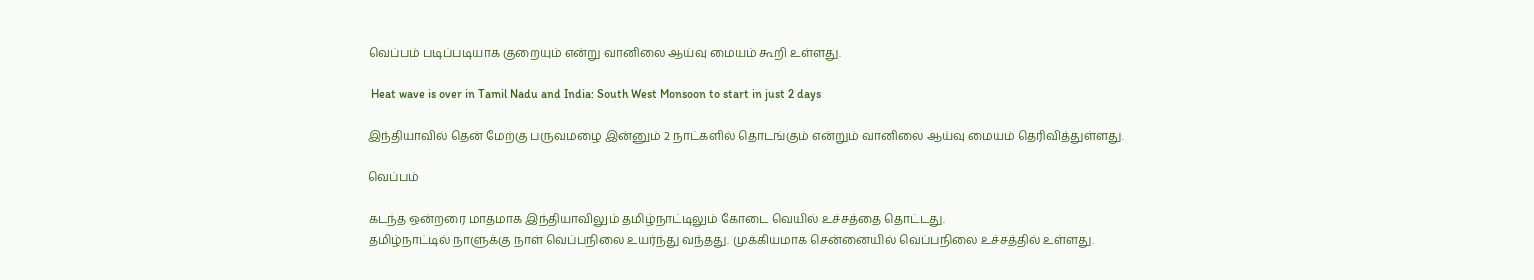வெப்பம் படிப்படியாக குறையும் என்று வானிலை ஆய்வு மையம் கூறி உள்ளது.

 Heat wave is over in Tamil Nadu and India: South West Monsoon to start in just 2 days

இந்தியாவில் தென் மேற்கு பருவமழை இன்னும் 2 நாட்களில் தொடங்கும் என்றும் வானிலை ஆய்வு மையம் தெரிவித்துள்ளது.

வெப்பம்

கடந்த ஒன்றரை மாதமாக இந்தியாவிலும் தமிழ்நாட்டிலும் கோடை வெயில் உச்சத்தை தொட்டது.
தமிழ்நாட்டில் நாளுக்கு நாள் வெப்பநிலை உயர்ந்து வந்தது. முக்கியமாக சென்னையில் வெப்பநிலை உச்சத்தில் உள்ளது.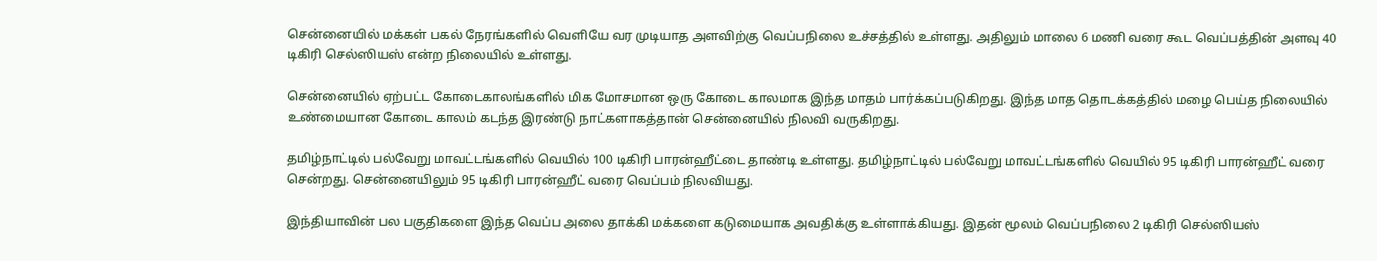சென்னையில் மக்கள் பகல் நேரங்களில் வெளியே வர முடியாத அளவிற்கு வெப்பநிலை உச்சத்தில் உள்ளது. அதிலும் மாலை 6 மணி வரை கூட வெப்பத்தின் அளவு 40 டிகிரி செல்ஸியஸ் என்ற நிலையில் உள்ளது.

சென்னையில் ஏற்பட்ட கோடைகாலங்களில் மிக மோசமான ஒரு கோடை காலமாக இந்த மாதம் பார்க்கப்படுகிறது. இந்த மாத தொடக்கத்தில் மழை பெய்த நிலையில் உண்மையான கோடை காலம் கடந்த இரண்டு நாட்களாகத்தான் சென்னையில் நிலவி வருகிறது.

தமிழ்நாட்டில் பல்வேறு மாவட்டங்களில் வெயில் 100 டிகிரி பாரன்ஹீட்டை தாண்டி உள்ளது. தமிழ்நாட்டில் பல்வேறு மாவட்டங்களில் வெயில் 95 டிகிரி பாரன்ஹீட் வரை சென்றது. சென்னையிலும் 95 டிகிரி பாரன்ஹீட் வரை வெப்பம் நிலவியது.

இந்தியாவின் பல பகுதிகளை இந்த வெப்ப அலை தாக்கி மக்களை கடுமையாக அவதிக்கு உள்ளாக்கியது. இதன் மூலம் வெப்பநிலை 2 டிகிரி செல்ஸியஸ்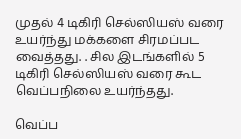முதல் 4 டிகிரி செல்ஸியஸ் வரை உயர்ந்து மக்களை சிரமப்பட வைத்தது. . சில இடங்களில் 5 டிகிரி செல்ஸியஸ் வரை கூட வெப்பநிலை உயர்ந்தது.

வெப்ப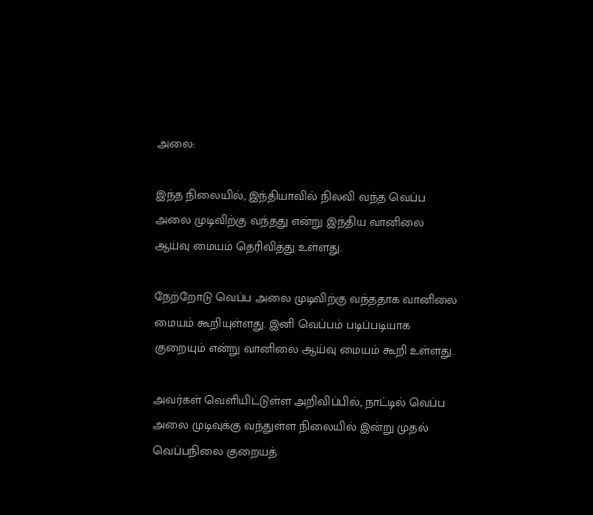அலை:

இந்த நிலையில், இந்தியாவில் நிலவி வந்த வெப்ப அலை முடிவிற்கு வந்தது என்று இந்திய வானிலை ஆய்வு மையம் தெரிவித்து உள்ளது.

நேற்றோடு வெப்ப அலை முடிவிற்கு வந்ததாக வானிலை மையம் கூறியுள்ளது. இனி வெப்பம் படிப்படியாக குறையும் என்று வானிலை ஆய்வு மையம் கூறி உள்ளது.

அவர்கள் வெளியிட்டுள்ள அறிவிப்பில், நாட்டில் வெப்ப அலை முடிவுக்கு வந்துள்ள நிலையில் இன்று முதல் வெப்பநிலை குறையத்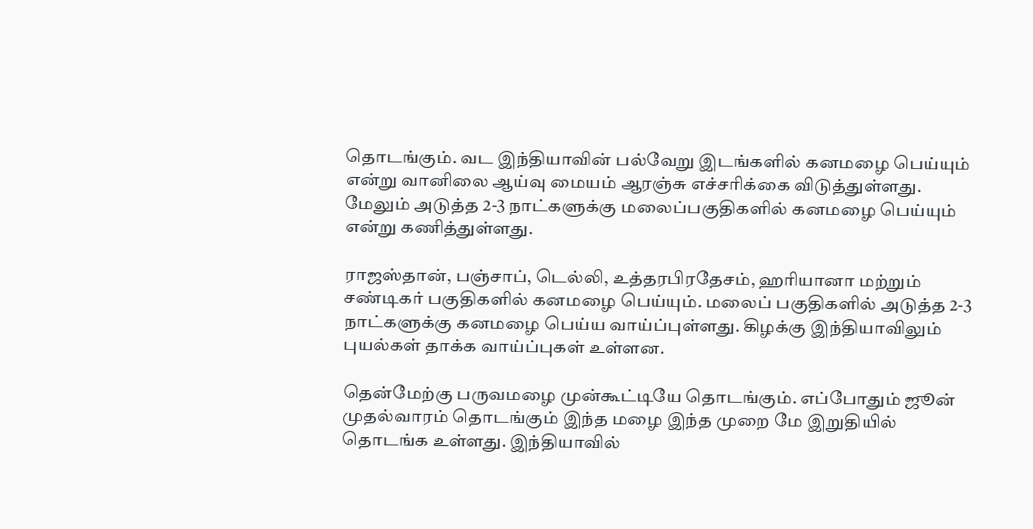தொடங்கும். வட இந்தியாவின் பல்வேறு இடங்களில் கனமழை பெய்யும் என்று வானிலை ஆய்வு மையம் ஆரஞ்சு எச்சரிக்கை விடுத்துள்ளது. மேலும் அடுத்த 2-3 நாட்களுக்கு மலைப்பகுதிகளில் கனமழை பெய்யும் என்று கணித்துள்ளது.

ராஜஸ்தான், பஞ்சாப், டெல்லி, உத்தரபிரதேசம், ஹரியானா மற்றும் சண்டிகர் பகுதிகளில் கனமழை பெய்யும். மலைப் பகுதிகளில் அடுத்த 2-3 நாட்களுக்கு கனமழை பெய்ய வாய்ப்புள்ளது. கிழக்கு இந்தியாவிலும் புயல்கள் தாக்க வாய்ப்புகள் உள்ளன.

தென்மேற்கு பருவமழை முன்கூட்டியே தொடங்கும். எப்போதும் ஜூன் முதல்வாரம் தொடங்கும் இந்த மழை இந்த முறை மே இறுதியில் தொடங்க உள்ளது. இந்தியாவில்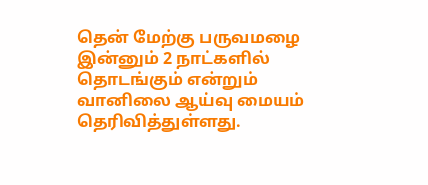தென் மேற்கு பருவமழை இன்னும் 2 நாட்களில் தொடங்கும் என்றும் வானிலை ஆய்வு மையம் தெரிவித்துள்ளது.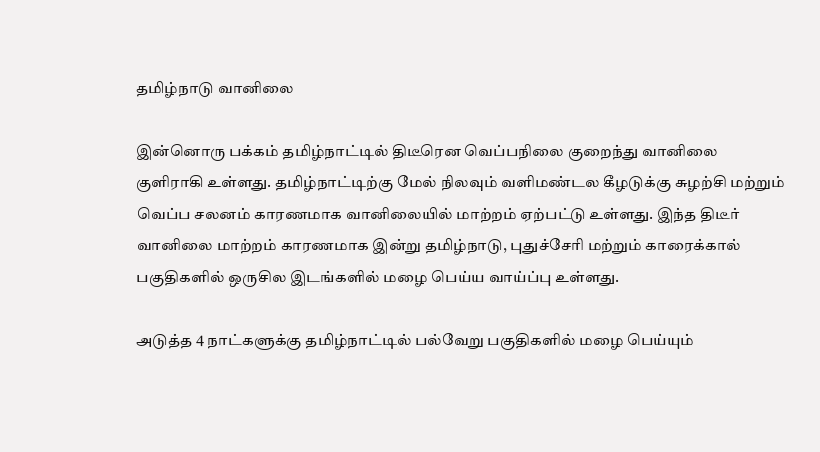தமிழ்நாடு வானிலை

இன்னொரு பக்கம் தமிழ்நாட்டில் திடீரென வெப்பநிலை குறைந்து வானிலை குளிராகி உள்ளது. தமிழ்நாட்டிற்கு மேல் நிலவும் வளிமண்டல கீழடுக்கு சுழற்சி மற்றும் வெப்ப சலனம் காரணமாக வானிலையில் மாற்றம் ஏற்பட்டு உள்ளது. இந்த திடீர் வானிலை மாற்றம் காரணமாக இன்று தமிழ்நாடு, புதுச்சேரி மற்றும் காரைக்கால் பகுதிகளில் ஒருசில இடங்களில் மழை பெய்ய வாய்ப்பு உள்ளது.

அடுத்த 4 நாட்களுக்கு தமிழ்நாட்டில் பல்வேறு பகுதிகளில் மழை பெய்யும்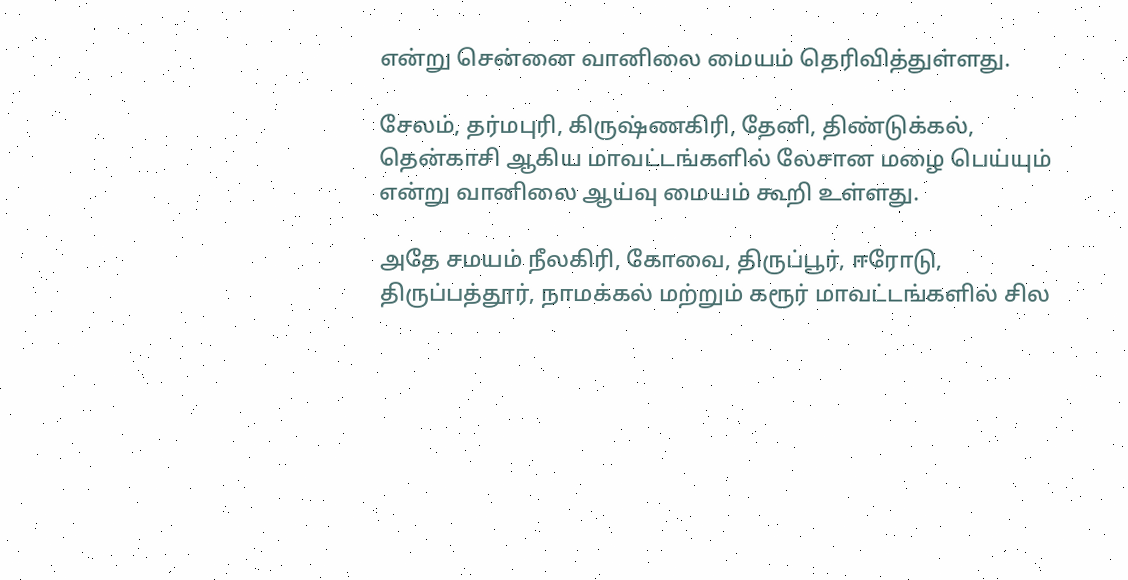என்று சென்னை வானிலை மையம் தெரிவித்துள்ளது.

சேலம், தர்மபுரி, கிருஷ்ணகிரி, தேனி, திண்டுக்கல், தென்காசி ஆகிய மாவட்டங்களில் லேசான மழை பெய்யும் என்று வானிலை ஆய்வு மையம் கூறி உள்ளது.

அதே சமயம் நீலகிரி, கோவை, திருப்பூர், ஈரோடு, திருப்பத்தூர், நாமக்கல் மற்றும் கரூர் மாவட்டங்களில் சில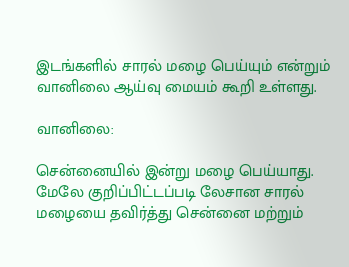இடங்களில் சாரல் மழை பெய்யும் என்றும் வானிலை ஆய்வு மையம் கூறி உள்ளது.

வானிலை:

சென்னையில் இன்று மழை பெய்யாது. மேலே குறிப்பிட்டப்படி லேசான சாரல் மழையை தவிர்த்து சென்னை மற்றும்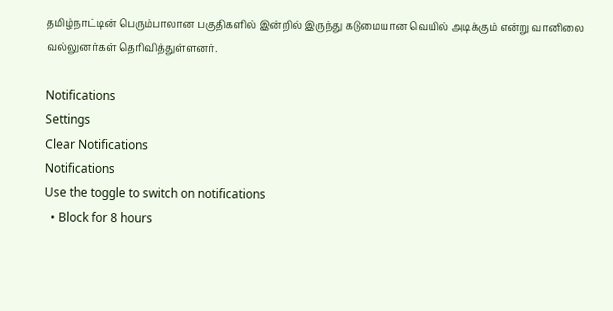தமிழ்நாட்டின் பெரும்பாலான பகுதிகளில் இன்றில் இருந்து கடுமையான வெயில் அடிக்கும் என்று வானிலை வல்லுனர்கள் தெரிவித்துள்ளனர்.

Notifications
Settings
Clear Notifications
Notifications
Use the toggle to switch on notifications
  • Block for 8 hours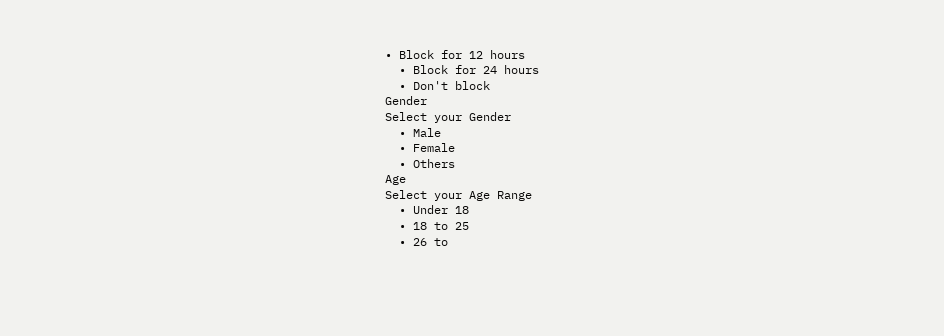• Block for 12 hours
  • Block for 24 hours
  • Don't block
Gender
Select your Gender
  • Male
  • Female
  • Others
Age
Select your Age Range
  • Under 18
  • 18 to 25
  • 26 to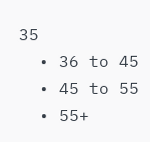35
  • 36 to 45
  • 45 to 55
  • 55+